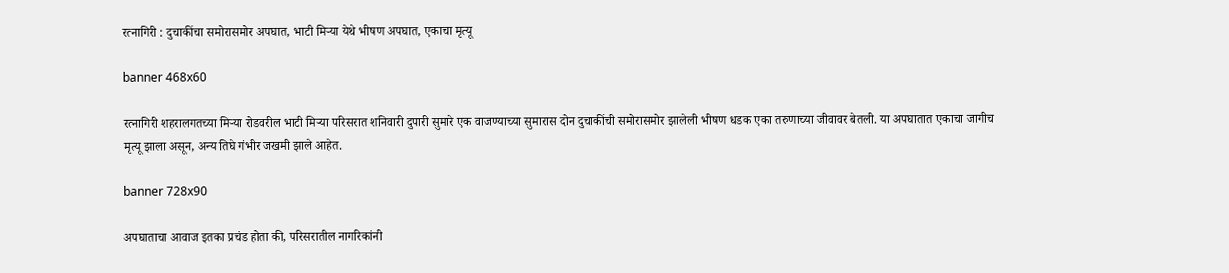रत्नागिरी : दुचाकींचा समोरासमोर अपघात, भाटी मिऱ्या येथे भीषण अपघात, एकाचा मृत्यू

banner 468x60

रत्नागिरी शहरालगतच्या मिऱ्या रोडवरील भाटी मिऱ्या परिसरात शनिवारी दुपारी सुमारे एक वाजण्याच्या सुमारास दोन दुचाकींची समोरासमोर झालेली भीषण धडक एका तरुणाच्या जीवावर बेतली. या अपघातात एकाचा जागीच मृत्यू झाला असून, अन्य तिघे गंभीर जखमी झाले आहेत.

banner 728x90

अपघाताचा आवाज इतका प्रचंड होता की, परिसरातील नागरिकांनी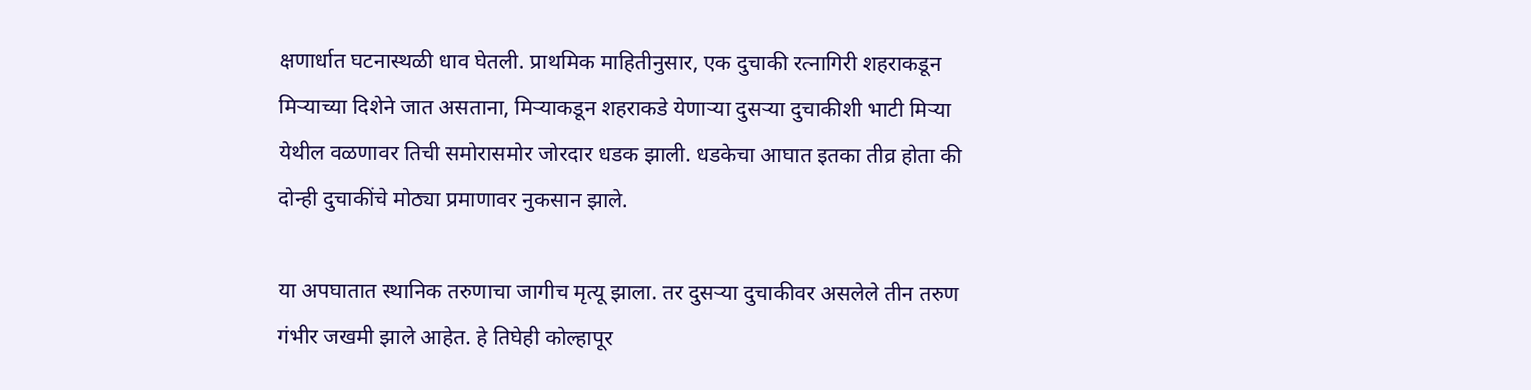क्षणार्धात घटनास्थळी धाव घेतली. प्राथमिक माहितीनुसार, एक दुचाकी रत्नागिरी शहराकडून मिऱ्याच्या दिशेने जात असताना, मिऱ्याकडून शहराकडे येणाऱ्या दुसऱ्या दुचाकीशी भाटी मिऱ्या येथील वळणावर तिची समोरासमोर जोरदार धडक झाली. धडकेचा आघात इतका तीव्र होता की दोन्ही दुचाकींचे मोठ्या प्रमाणावर नुकसान झाले.

या अपघातात स्थानिक तरुणाचा जागीच मृत्यू झाला. तर दुसऱ्या दुचाकीवर असलेले तीन तरुण गंभीर जखमी झाले आहेत. हे तिघेही कोल्हापूर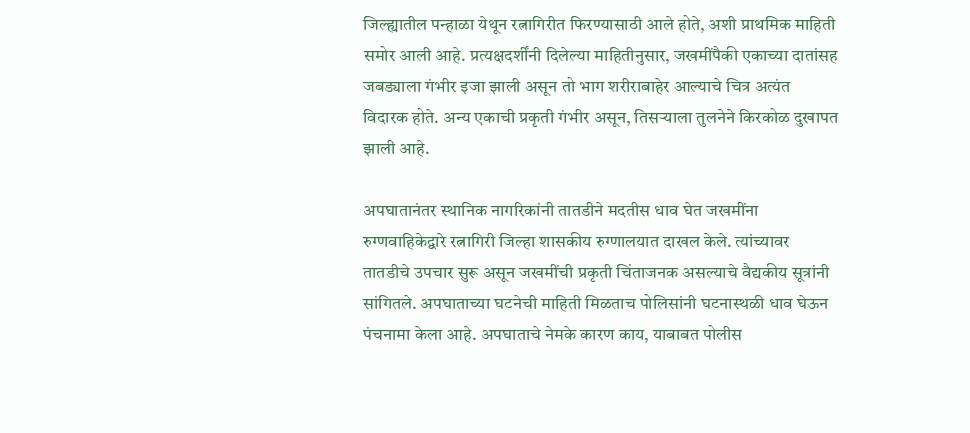जिल्ह्यातील पन्हाळा येथून रत्नागिरीत फिरण्यासाठी आले होते, अशी प्राथमिक माहिती समोर आली आहे. प्रत्यक्षदर्शींनी दिलेल्या माहितीनुसार, जखमींपैकी एकाच्या दातांसह जबड्याला गंभीर इजा झाली असून तो भाग शरीराबाहेर आल्याचे चित्र अत्यंत विदारक होते. अन्य एकाची प्रकृती गंभीर असून, तिसऱ्याला तुलनेने किरकोळ दुखापत झाली आहे.

अपघातानंतर स्थानिक नागरिकांनी तातडीने मदतीस धाव घेत जखमींना रुग्णवाहिकेद्वारे रत्नागिरी जिल्हा शासकीय रुग्णालयात दाखल केले. त्यांच्यावर तातडीचे उपचार सुरू असून जखमींची प्रकृती चिंताजनक असल्याचे वैद्यकीय सूत्रांनी सांगितले. अपघाताच्या घटनेची माहिती मिळताच पोलिसांनी घटनास्थळी धाव घेऊन पंचनामा केला आहे. अपघाताचे नेमके कारण काय, याबाबत पोलीस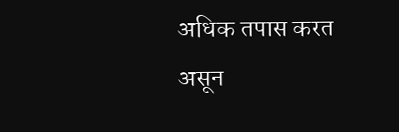अधिक तपास करत असून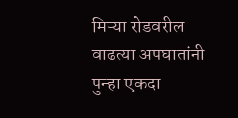मिऱ्या रोडवरील वाढत्या अपघातांनी पुन्हा एकदा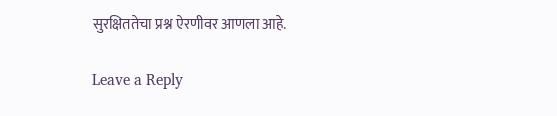सुरक्षिततेचा प्रश्न ऐरणीवर आणला आहे.

Leave a Reply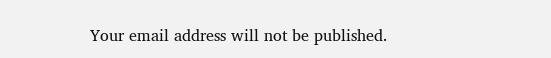Your email address will not be published.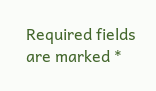Required fields are marked *